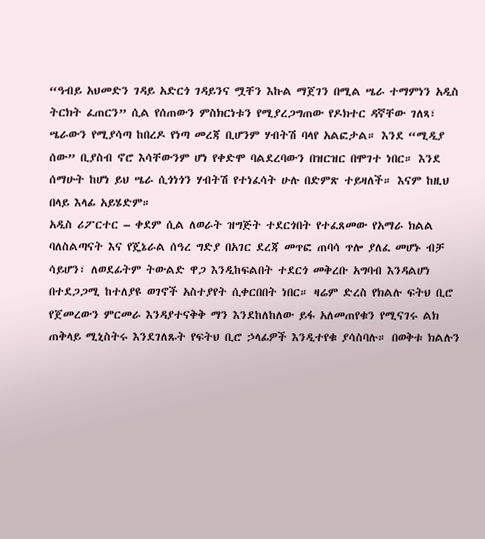“ዓብይ አህመድን ገዳይ አድርጎ ገዳይንና ሟቸን እኩል ማጀገን በሚል ሤራ ተማምነን አዲስ ትርክት ፈጠርን” ሲል የሰጠውን ምስክርነቱን የሚያረጋግጠው የዶክተር ዳኛቸው ገለጻ፣ ሤራውን የሚያሳጣ ከበረዶ የነጣ መረጃ ቢሆንም ሃብትሽ ባላየ አልፎታል። እንደ “ሚዲያ ሰው” ቢያስብ ኖሮ እሳቸውንም ሆነ የቀድሞ ባልደረባውን በዝርዝር በሞገተ ነበር። እንደ ሰማሁት ከሆነ ይህ ሤራ ሲጎነጎን ሃብትሽ የተነፈሳት ሁሉ በድምጽ ተይዛለች። እናም ከዚህ በላይ እላፊ አይሄድም።
አዲስ ሪፖርተር – ቀደም ሲል ለወራት ዝግጅት ተደርጎበት የተፈጸመው የአማራ ክልል ባለስልጣናት እና የጄኔራል ሰዓረ ግድያ በአገር ደረጃ መጥፎ ጠባሳ ጥሎ ያለፈ መሆኑ ብቻ ሳይሆን፣ ለወደፊትም ትውልድ ዋጋ እንዲከፍልበት ተደርጎ መቅረቡ አግባብ እንዳልሆነ በተደጋጋሚ ከተለያዩ ወገኖች አስተያየት ሲቀርበበት ነበር። ዛሬም ድረስ የክልሉ ፍትህ ቢሮ የጀመረውን ምርመራ እንዳያተናቅቅ ማን እንደከለከለው ይፋ አለመጠየቁን የሚናገሩ ልክ ጠቅላይ ሚኒስትሩ እንደገለጹት የፍትህ ቢሮ ኃላፊዎች እንዲተየቁ ያሳስባሉ። በወቅቱ ክልሉን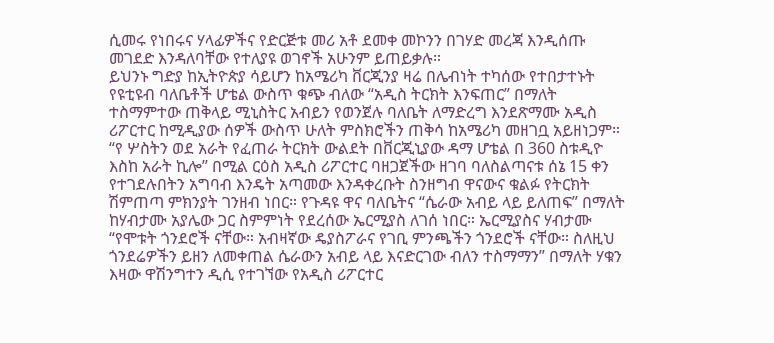ሲመሩ የነበሩና ሃላፊዎችና የድርጅቱ መሪ አቶ ደመቀ መኮንን በገሃድ መረጃ እንዲሰጡ መገደድ እንዳለባቸው የተለያዩ ወገኖች አሁንም ይጠይቃሉ።
ይህንኑ ግድያ ከኢትዮጵያ ሳይሆን ከአሜሪካ ቨርጂንያ ዛሬ በሌብነት ተካሰው የተበታተኑት የዩቲዩብ ባለቤቶች ሆቴል ውስጥ ቁጭ ብለው “አዲስ ትርክት እንፍጠር” በማለት ተስማምተው ጠቅላይ ሚኒስትር አብይን የወንጀሉ ባለቤት ለማድረግ እንደጽማሙ አዲስ ሪፖርተር ከሚዲያው ሰዎች ውስጥ ሁለት ምስክሮችን ጠቅሳ ከአሜሪካ መዘገቧ አይዘነጋም።
“የ ሦስትን ወደ አራት የፈጠራ ትርክት ውልደት በቨርጂኒያው ዳማ ሆቴል በ 360 ስቱዲዮ እስከ አራት ኪሎ” በሚል ርዕስ አዲስ ሪፖርተር ባዘጋጀችው ዘገባ ባለስልጣናቱ ሰኔ 15 ቀን የተገደሉበትን አግባብ እንዴት አጣመው እንዳቀረቡት ስንዘግብ ዋናውና ቁልፉ የትርክት ሽምጠጣ ምክንያት ገንዘብ ነበር። የጉዳዩ ዋና ባለቤትና “ሴራው አብይ ላይ ይለጠፍ” በማለት ከሃብታሙ አያሌው ጋር ስምምነት የደረሰው ኤርሚያስ ለገሰ ነበር። ኤርሚያስና ሃብታሙ “የሞቱት ጎንደሮች ናቸው። አብዛኛው ዴያስፖራና የገቢ ምንጫችን ጎንደሮች ናቸው። ስለዚህ ጎንደሬዎችን ይዘን ለመቀጠል ሴራውን አብይ ላይ እናድርገው ብለን ተስማማን” በማለት ሃቁን እዛው ዋሽንግተን ዲሲ የተገኘው የአዲስ ሪፖርተር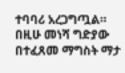ተባባሪ አረጋግጧል። በዚሁ መነሻ ግድያው በተፈጸመ ማግስት ማታ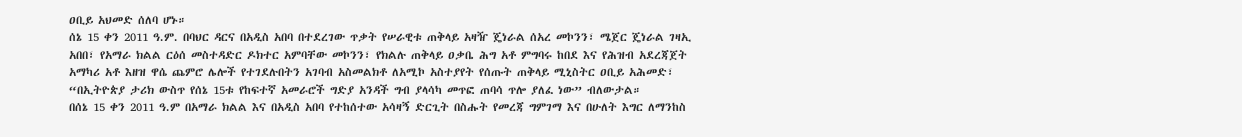ዐቢይ አህመድ ሰለባ ሆኑ።
ሰኔ 15 ቀን 2011 ዓ.ም. በባህር ዳርና በአዲስ አበባ በተደረገው ጥቃት የሠራዊቱ ጠቅላይ አዛዥ ጄነራል ሰአረ መኮንን፣ ሜጀር ጄነራል ገዛኢ አበበ፣ የአማራ ክልል ርዕሰ መስተዳድር ዶክተር አምባቸው መኮንን፣ የክልሉ ጠቅላይ ዐቃቤ ሕግ አቶ ምግባሩ ከበደ እና የሕዝብ አደረጃጀት አማካሪ አቶ እዘዝ ዋሴ ጨምሮ ሌሎች የተገደሉበትን አገባብ አስመልክቶ ለአሚኮ አስተያየት የሰጡት ጠቅላይ ሚኒስትር ዐቢይ አሕመድ፣ “በኢትዮጵያ ታሪክ ውስጥ የሰኔ 15ቱ የከፍተኛ አመራሮች ግድያ አንዳች ግብ ያላሳካ መጥፎ ጠባሳ ጥሎ ያለፈ ነው” ብለውታል።
በሰኔ 15 ቀን 2011 ዓ.ም በአማራ ክልል እና በአዲስ አበባ የተከሰተው አሳዛኝ ድርጊት በስሑት የመረጃ ግምገማ እና በሁለት እግር ለማንከስ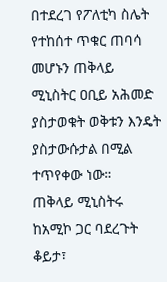በተደረገ የፖለቲካ ስሌት የተከሰተ ጥቁር ጠባሳ መሆኑን ጠቅላይ ሚኒስትር ዐቢይ አሕመድ ያስታወቁት ወቅቱን እንዴት ያስታውሱታል በሚል ተጥየቀው ነው።
ጠቅላይ ሚኒስትሩ ከአሚኮ ጋር ባደረጉት ቆይታ፣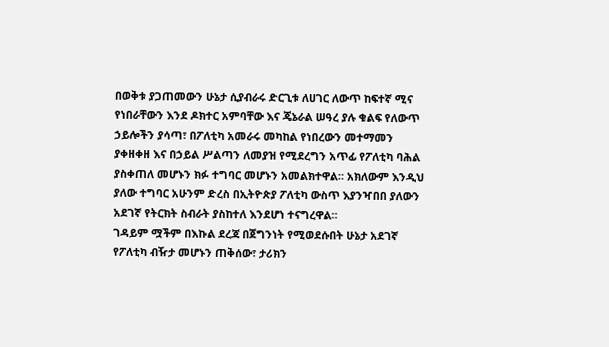በወቅቱ ያጋጠመውን ሁኔታ ሲያብራሩ ድርጊቱ ለሀገር ለውጥ ከፍተኛ ሚና የነበራቸውን እንደ ዶክተር አምባቸው እና ጄኔራል ሠዓረ ያሉ ቁልፍ የለውጥ ኃይሎችን ያሳጣ፣ በፖለቲካ አመራሩ መካከል የነበረውን መተማመን ያቀዘቀዘ እና በኃይል ሥልጣን ለመያዝ የሚደረግን አጥፊ የፖለቲካ ባሕል ያስቀጠለ መሆኑን ክፉ ተግባር መሆኑን አመልክተዋል። አክለውም እንዲህ ያለው ተግባር አሁንም ድረስ በኢትዮጵያ ፖለቲካ ውስጥ እያንዣበበ ያለውን አደገኛ የትርክት ስብራት ያስከተለ እንደሆነ ተናግረዋል።
ገዳይም ሟችም በእኩል ደረጃ በጀግንነት የሚወደሱበት ሁኔታ አደገኛ የፖለቲካ ብዥታ መሆኑን ጠቅሰው፣ ታሪክን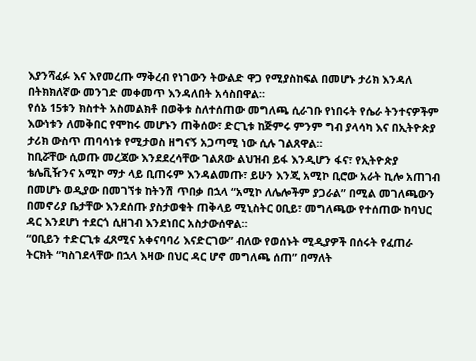እያንሻፈፉ እና እየመረጡ ማቅረብ የነገውን ትውልድ ዋጋ የሚያስከፍል በመሆኑ ታሪክ እንዳለ በትክክለኛው መንገድ መቀመጥ እንዳለበት አሳስበዋል።
የሰኔ 15ቱን ክስተት አስመልክቶ በወቅቱ ስለተሰጠው መግለጫ ሲራገቡ የነበሩት የሴራ ትንተናዎችም እውነቱን ለመቅበር የሞከሩ መሆኑን ጠቅሰው፣ ድርጊቱ ከጅምሩ ምንም ግብ ያላሳካ እና በኢትዮጵያ ታሪክ ውስጥ ጠባሳነቱ የሚታወስ ዘግናኝ አጋጣሚ ነው ሲሉ ገልጸዋል።
ከቢሯቸው ሲወጡ መረጃው እንደደረሳቸው ገልጸው ልህዝብ ይፋ እንዲሆን ፋና፣ የኢትዮጵያ ቴሌቪዥንና አሚኮ ማታ ላይ ቢጠሩም እንዳልመጡ፣ ይሁን እንጂ አሚኮ ቢሮው አራት ኪሎ አጠገብ በመሆኑ ወዲያው በመገኘቱ ከትንሽ ጥበቃ በኋላ “አሚኮ ለሌሎችም ያጋራል” በሚል መገለጫውን በመኖሪያ ቤታቸው እንደሰጡ ያስታወቁት ጠቅላይ ሚኒስትር ዐቢይ፣ መግለጫው የተሰጠው ከባህር ዳር እንደሆነ ተደርጎ ሲዘገብ እንደነበር አስታውሰዋል።
“ዐቢይን ተድርጊቱ ፈጸሚና አቀናባባሪ እናድርገው” ብለው የወሰኑት ሚዲያዎች በሰሩት የፈጠራ ትርክት “ካስገደላቸው በኋላ እዛው በህር ዳር ሆኖ መግለጫ ሰጠ” በማለት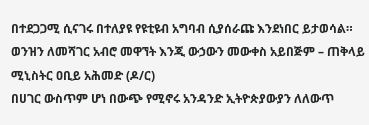በተደጋጋሚ ሲናገሩ በተለያዩ የዩቲዩብ አግባብ ሲያሰራጩ እንደነበር ይታወሳል።
ወንዝን ለመሻገር አብሮ መዋኘት እንጂ ውኃውን መውቀስ አይበጅም – ጠቅላይ ሚኒስትር ዐቢይ አሕመድ (ዶ/ር)
በሀገር ውስጥም ሆነ በውጭ የሚኖሩ አንዳንድ ኢትዮጵያውያን ለለውጥ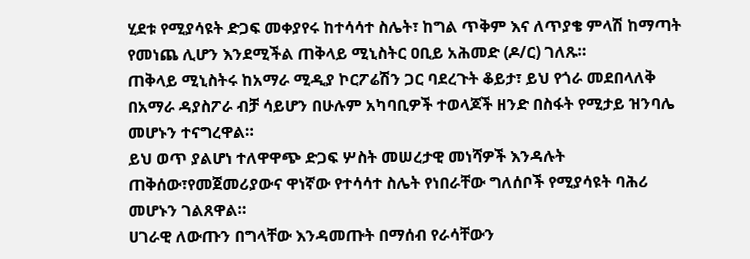ሂደቱ የሚያሳዩት ድጋፍ መቀያየሩ ከተሳሳተ ስሌት፣ ከግል ጥቅም እና ለጥያቄ ምላሽ ከማጣት የመነጨ ሊሆን እንደሚችል ጠቅላይ ሚኒስትር ዐቢይ አሕመድ (ዶ/ር) ገለጹ።
ጠቅላይ ሚኒስትሩ ከአማራ ሚዲያ ኮርፖሬሽን ጋር ባደረጉት ቆይታ፣ ይህ የጎራ መደበላለቅ በአማራ ዳያስፖራ ብቻ ሳይሆን በሁሉም አካባቢዎች ተወላጆች ዘንድ በስፋት የሚታይ ዝንባሌ መሆኑን ተናግረዋል።
ይህ ወጥ ያልሆነ ተለዋዋጭ ድጋፍ ሦስት መሠረታዊ መነሻዎች እንዳሉት ጠቅሰው፣የመጀመሪያውና ዋነኛው የተሳሳተ ስሌት የነበራቸው ግለሰቦች የሚያሳዩት ባሕሪ መሆኑን ገልጸዋል።
ሀገራዊ ለውጡን በግላቸው እንዳመጡት በማሰብ የራሳቸውን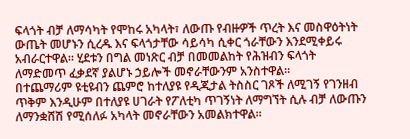ፍላጎት ብቻ ለማሳካት የሞከሩ አካላት፣ ለውጡ የብዙዎች ጥረት እና መስዋዕትነት ውጤት መሆኑን ሲረዱ እና ፍላጎታቸው ሳይሳካ ሲቀር ጎራቸውን እንደሚቀይሩ አብራርተዋል። ሂደቱን በግል መነጽር ብቻ በመመልከት የሕዝብን ፍላጎት ለማድመጥ ፈቃደኛ ያልሆኑ ኃይሎች መኖራቸውንም አንስተዋል።
በተጨማሪም ዩቲዩብን ጨምሮ ከተለያዩ የዲጂታል ትስስር ገጾች ለሚገኝ የገንዘብ ጥቅም እንዲሁም በተለያዩ ሀገራት የፖለቲካ ጥገኝነት ለማግኘት ሲሉ ብቻ ለውጡን ለማንቋሸሽ የሚሰለፉ አካላት መኖራቸውን አመልክተዋል።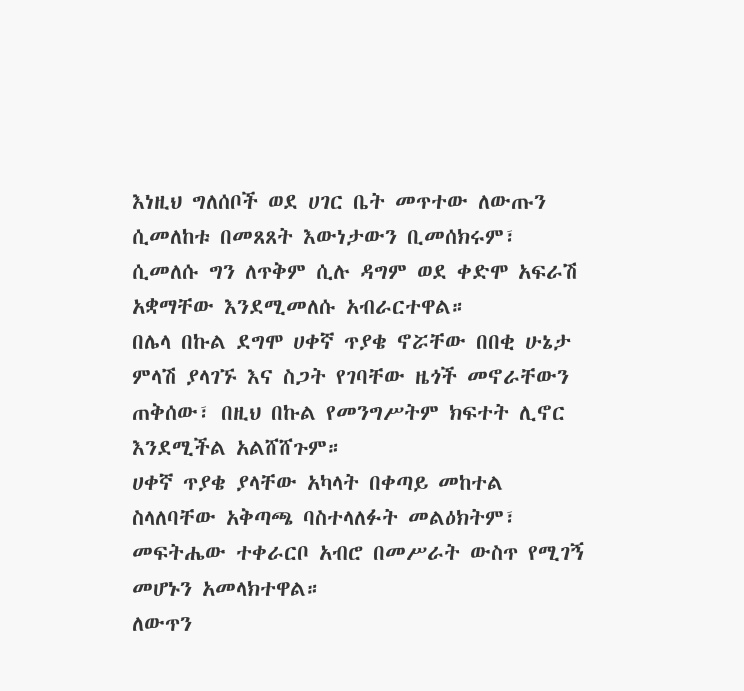እነዚህ ግለሰቦች ወደ ሀገር ቤት መጥተው ለውጡን ሲመለከቱ በመጸጸት እውነታውን ቢመሰክሩም፣ ሲመለሱ ግን ለጥቅም ሲሉ ዳግም ወደ ቀድሞ አፍራሽ አቋማቸው እንደሚመለሱ አብራርተዋል።
በሌላ በኩል ደግሞ ሀቀኛ ጥያቄ ኖሯቸው በበቂ ሁኔታ ምላሽ ያላገኙ እና ስጋት የገባቸው ዜጎች መኖራቸውን ጠቅሰው፣ በዚህ በኩል የመንግሥትም ክፍተት ሊኖር እንደሚችል አልሸሸጉም።
ሀቀኛ ጥያቄ ያላቸው አካላት በቀጣይ መከተል ስላለባቸው አቅጣጫ ባስተላለፉት መልዕክትም፣ መፍትሔው ተቀራርቦ አብሮ በመሥራት ውስጥ የሚገኝ መሆኑን አመላክተዋል።
ለውጥን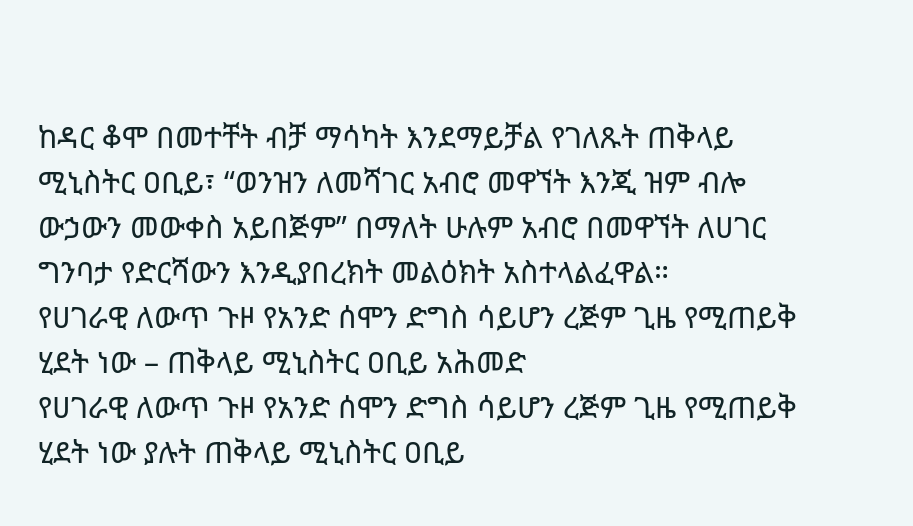ከዳር ቆሞ በመተቸት ብቻ ማሳካት እንደማይቻል የገለጹት ጠቅላይ ሚኒስትር ዐቢይ፣ “ወንዝን ለመሻገር አብሮ መዋኘት እንጂ ዝም ብሎ ውኃውን መውቀስ አይበጅም” በማለት ሁሉም አብሮ በመዋኘት ለሀገር ግንባታ የድርሻውን እንዲያበረክት መልዕክት አስተላልፈዋል።
የሀገራዊ ለውጥ ጉዞ የአንድ ሰሞን ድግስ ሳይሆን ረጅም ጊዜ የሚጠይቅ ሂደት ነው – ጠቅላይ ሚኒስትር ዐቢይ አሕመድ
የሀገራዊ ለውጥ ጉዞ የአንድ ሰሞን ድግስ ሳይሆን ረጅም ጊዜ የሚጠይቅ ሂደት ነው ያሉት ጠቅላይ ሚኒስትር ዐቢይ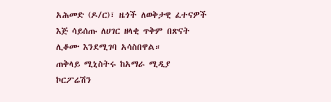አሕመድ (ዶ/ር)፣ ዜጎች ለወቅታዊ ፈተናዎች እጅ ሳይሰጡ ለሀገር ዘላቂ ጥቅም በጽናት ሊቆሙ እንደሚገባ አሳስበዋል።
ጠቅላይ ሚኒስትሩ ከአማራ ሚዲያ ኮርፖሬሽን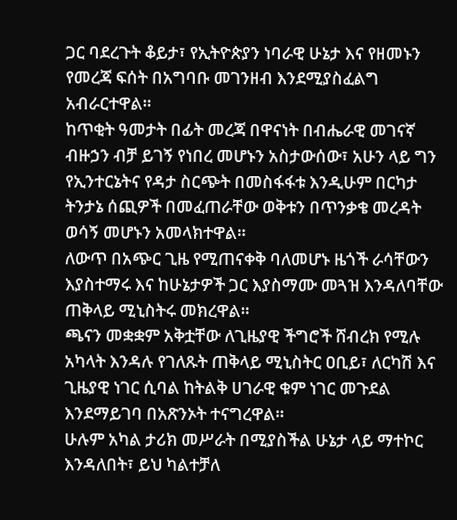ጋር ባደረጉት ቆይታ፣ የኢትዮጵያን ነባራዊ ሁኔታ እና የዘመኑን የመረጃ ፍሰት በአግባቡ መገንዘብ እንደሚያስፈልግ አብራርተዋል።
ከጥቂት ዓመታት በፊት መረጃ በዋናነት በብሔራዊ መገናኛ ብዙኃን ብቻ ይገኝ የነበረ መሆኑን አስታውሰው፣ አሁን ላይ ግን የኢንተርኔትና የዳታ ስርጭት በመስፋፋቱ እንዲሁም በርካታ ትንታኔ ሰጪዎች በመፈጠራቸው ወቅቱን በጥንቃቄ መረዳት ወሳኝ መሆኑን አመላክተዋል።
ለውጥ በአጭር ጊዜ የሚጠናቀቅ ባለመሆኑ ዜጎች ራሳቸውን እያስተማሩ እና ከሁኔታዎች ጋር እያስማሙ መጓዝ እንዳለባቸው ጠቅላይ ሚኒስትሩ መክረዋል።
ጫናን መቋቋም አቅቷቸው ለጊዜያዊ ችግሮች ሸብረክ የሚሉ አካላት እንዳሉ የገለጹት ጠቅላይ ሚኒስትር ዐቢይ፣ ለርካሽ እና ጊዜያዊ ነገር ሲባል ከትልቅ ሀገራዊ ቁም ነገር መጉደል እንደማይገባ በአጽንኦት ተናግረዋል።
ሁሉም አካል ታሪክ መሥራት በሚያስችል ሁኔታ ላይ ማተኮር እንዳለበት፣ ይህ ካልተቻለ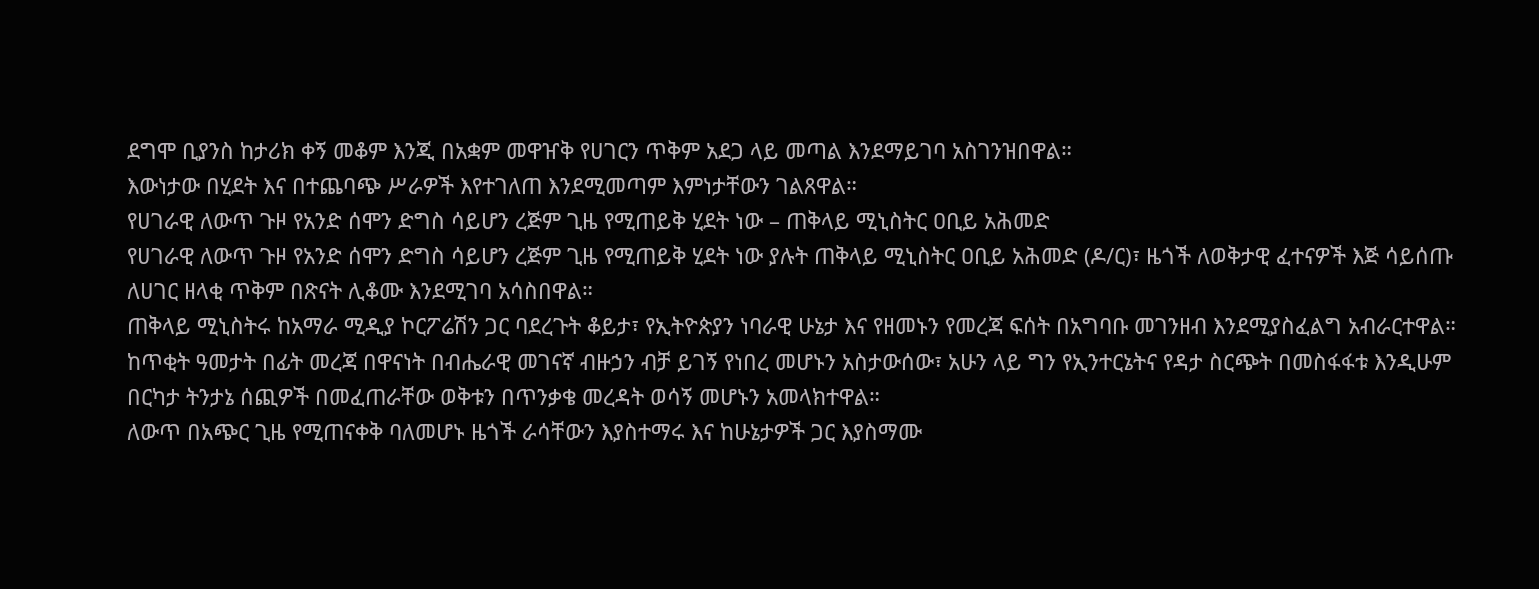ደግሞ ቢያንስ ከታሪክ ቀኝ መቆም እንጂ በአቋም መዋዠቅ የሀገርን ጥቅም አደጋ ላይ መጣል እንደማይገባ አስገንዝበዋል።
እውነታው በሂደት እና በተጨባጭ ሥራዎች እየተገለጠ እንደሚመጣም እምነታቸውን ገልጸዋል።
የሀገራዊ ለውጥ ጉዞ የአንድ ሰሞን ድግስ ሳይሆን ረጅም ጊዜ የሚጠይቅ ሂደት ነው – ጠቅላይ ሚኒስትር ዐቢይ አሕመድ
የሀገራዊ ለውጥ ጉዞ የአንድ ሰሞን ድግስ ሳይሆን ረጅም ጊዜ የሚጠይቅ ሂደት ነው ያሉት ጠቅላይ ሚኒስትር ዐቢይ አሕመድ (ዶ/ር)፣ ዜጎች ለወቅታዊ ፈተናዎች እጅ ሳይሰጡ ለሀገር ዘላቂ ጥቅም በጽናት ሊቆሙ እንደሚገባ አሳስበዋል።
ጠቅላይ ሚኒስትሩ ከአማራ ሚዲያ ኮርፖሬሽን ጋር ባደረጉት ቆይታ፣ የኢትዮጵያን ነባራዊ ሁኔታ እና የዘመኑን የመረጃ ፍሰት በአግባቡ መገንዘብ እንደሚያስፈልግ አብራርተዋል።
ከጥቂት ዓመታት በፊት መረጃ በዋናነት በብሔራዊ መገናኛ ብዙኃን ብቻ ይገኝ የነበረ መሆኑን አስታውሰው፣ አሁን ላይ ግን የኢንተርኔትና የዳታ ስርጭት በመስፋፋቱ እንዲሁም በርካታ ትንታኔ ሰጪዎች በመፈጠራቸው ወቅቱን በጥንቃቄ መረዳት ወሳኝ መሆኑን አመላክተዋል።
ለውጥ በአጭር ጊዜ የሚጠናቀቅ ባለመሆኑ ዜጎች ራሳቸውን እያስተማሩ እና ከሁኔታዎች ጋር እያስማሙ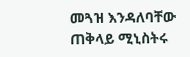መጓዝ እንዳለባቸው ጠቅላይ ሚኒስትሩ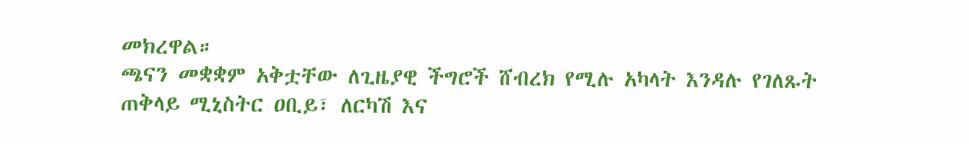መክረዋል።
ጫናን መቋቋም አቅቷቸው ለጊዜያዊ ችግሮች ሸብረክ የሚሉ አካላት እንዳሉ የገለጹት ጠቅላይ ሚኒስትር ዐቢይ፣ ለርካሽ እና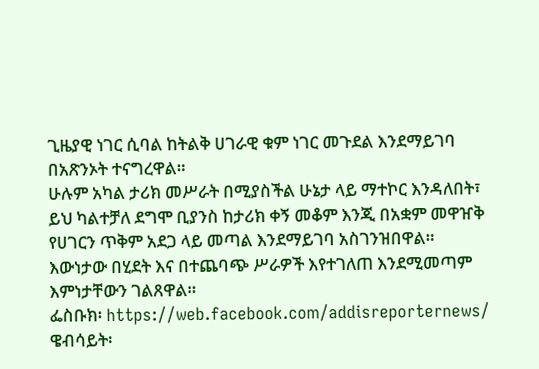ጊዜያዊ ነገር ሲባል ከትልቅ ሀገራዊ ቁም ነገር መጉደል እንደማይገባ በአጽንኦት ተናግረዋል።
ሁሉም አካል ታሪክ መሥራት በሚያስችል ሁኔታ ላይ ማተኮር እንዳለበት፣ ይህ ካልተቻለ ደግሞ ቢያንስ ከታሪክ ቀኝ መቆም እንጂ በአቋም መዋዠቅ የሀገርን ጥቅም አደጋ ላይ መጣል እንደማይገባ አስገንዝበዋል። እውነታው በሂደት እና በተጨባጭ ሥራዎች እየተገለጠ እንደሚመጣም እምነታቸውን ገልጸዋል።
ፌስቡክ፡ https://web.facebook.com/addisreporternews/
ዌብሳይት፡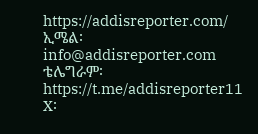https://addisreporter.com/
ኢሜል፡ info@addisreporter.com
ቴሌግራም፡ https://t.me/addisreporter11
X፡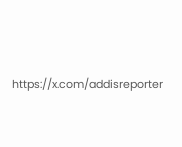https://x.com/addisreporter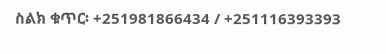ስልክ ቁጥር፡ +251981866434 / +251116393393